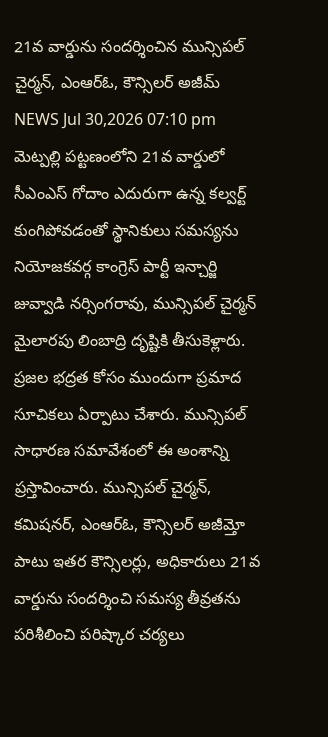21వ వార్డును సందర్శించిన మున్సిపల్ చైర్మన్, ఎంఆర్ఓ, కౌన్సిలర్ అజీమ్
NEWS Jul 30,2026 07:10 pm
మెట్పల్లి పట్టణంలోని 21వ వార్డులో సీఎంఎస్ గోదాం ఎదురుగా ఉన్న కల్వర్ట్ కుంగిపోవడంతో స్థానికులు సమస్యను నియోజకవర్గ కాంగ్రెస్ పార్టీ ఇన్చార్జి జువ్వాడి నర్సింగరావు, మున్సిపల్ చైర్మన్ మైలారపు లింబాద్రి దృష్టికి తీసుకెళ్లారు. ప్రజల భద్రత కోసం ముందుగా ప్రమాద సూచికలు ఏర్పాటు చేశారు. మున్సిపల్ సాధారణ సమావేశంలో ఈ అంశాన్ని ప్రస్తావించారు. మున్సిపల్ చైర్మన్, కమిషనర్, ఎంఆర్ఓ, కౌన్సిలర్ అజీమ్తో పాటు ఇతర కౌన్సిలర్లు, అధికారులు 21వ వార్డును సందర్శించి సమస్య తీవ్రతను పరిశీలించి పరిష్కార చర్యలు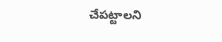చేపట్టాలని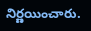నిర్ణయించారు.